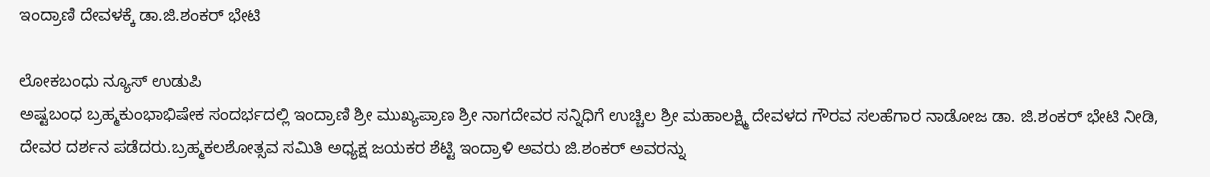ಇಂದ್ರಾಣಿ ದೇವಳಕ್ಕೆ ಡಾ.ಜಿ.ಶಂಕರ್ ಭೇಟಿ

ಲೋಕಬಂಧು ನ್ಯೂಸ್ ಉಡುಪಿ
ಅಷ್ಟಬಂಧ ಬ್ರಹ್ಮಕುಂಭಾಭಿಷೇಕ ಸಂದರ್ಭದಲ್ಲಿ ಇಂದ್ರಾಣಿ ಶ್ರೀ ಮುಖ್ಯಪ್ರಾಣ ಶ್ರೀ ನಾಗದೇವರ ಸನ್ನಿಧಿಗೆ ಉಚ್ಚಿಲ‌ ಶ್ರೀ ಮಹಾಲಕ್ಷ್ಮಿ ದೇವಳದ ಗೌರವ ಸಲಹೆಗಾರ ನಾಡೋಜ ಡಾ‌‌. ಜಿ.ಶಂಕರ್ ಭೇಟಿ ನೀಡಿ, ದೇವರ ದರ್ಶನ ಪಡೆದರು.ಬ್ರಹ್ಮಕಲಶೋತ್ಸವ ಸಮಿತಿ ಅಧ್ಯಕ್ಷ ಜಯಕರ ಶೆಟ್ಟಿ ಇಂದ್ರಾಳಿ ಅವರು ಜಿ.ಶಂಕರ್ ಅವರನ್ನು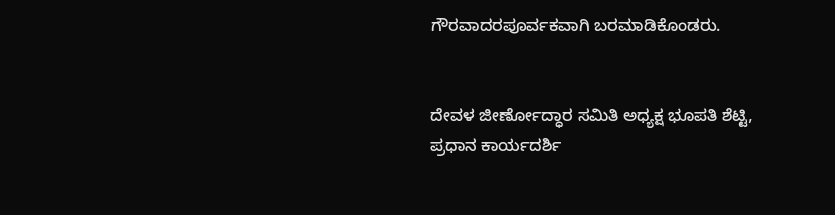ಗೌರವಾದರಪೂರ್ವಕವಾಗಿ ಬರಮಾಡಿಕೊಂಡರು.


ದೇವಳ ಜೀರ್ಣೋದ್ಧಾರ ಸಮಿತಿ ಅಧ್ಯಕ್ಷ ಭೂಪತಿ ಶೆಟ್ಟಿ, ಪ್ರಧಾನ ಕಾರ್ಯದರ್ಶಿ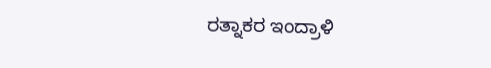ರತ್ನಾಕರ ಇಂದ್ರಾಳಿ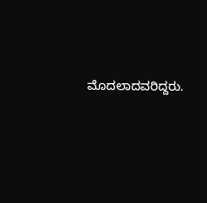ಮೊದಲಾದವರಿದ್ದರು.